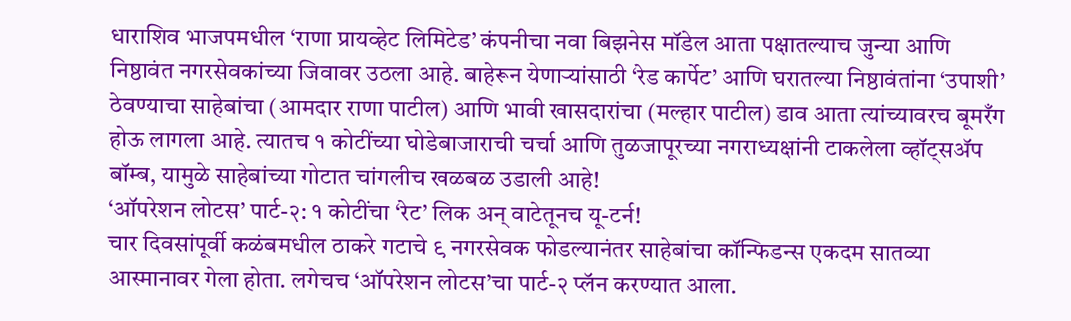धाराशिव भाजपमधील ‘राणा प्रायव्हेट लिमिटेड’ कंपनीचा नवा बिझनेस मॉडेल आता पक्षातल्याच जुन्या आणि निष्ठावंत नगरसेवकांच्या जिवावर उठला आहे. बाहेरून येणाऱ्यांसाठी ‘रेड कार्पेट’ आणि घरातल्या निष्ठावंतांना ‘उपाशी’ ठेवण्याचा साहेबांचा (आमदार राणा पाटील) आणि भावी खासदारांचा (मल्हार पाटील) डाव आता त्यांच्यावरच बूमरँग होऊ लागला आहे. त्यातच १ कोटींच्या घोडेबाजाराची चर्चा आणि तुळजापूरच्या नगराध्यक्षांनी टाकलेला व्हॉट्सॲप बॉम्ब, यामुळे साहेबांच्या गोटात चांगलीच खळबळ उडाली आहे!
‘ऑपरेशन लोटस’ पार्ट-२: १ कोटींचा ‘रेट’ लिक अन् वाटेतूनच यू-टर्न!
चार दिवसांपूर्वी कळंबमधील ठाकरे गटाचे ९ नगरसेवक फोडल्यानंतर साहेबांचा कॉन्फिडन्स एकदम सातव्या आस्मानावर गेला होता. लगेचच ‘ऑपरेशन लोटस’चा पार्ट-२ प्लॅन करण्यात आला.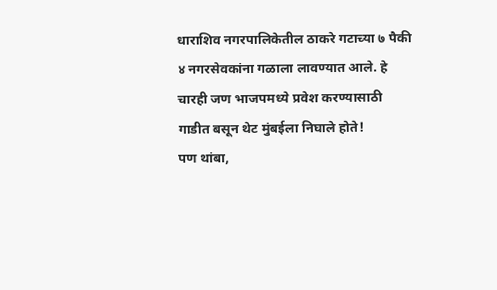धाराशिव नगरपालिकेतील ठाकरे गटाच्या ७ पैकी ४ नगरसेवकांना गळाला लावण्यात आले. हे चारही जण भाजपमध्ये प्रवेश करण्यासाठी गाडीत बसून थेट मुंबईला निघाले होते!
पण थांबा,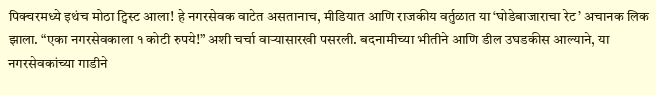पिक्चरमध्ये इथंच मोठा ट्विस्ट आला! हे नगरसेवक वाटेत असतानाच, मीडियात आणि राजकीय वर्तुळात या ‘घोडेबाजाराचा रेट’ अचानक लिक झाला. “एका नगरसेवकाला १ कोटी रुपये!” अशी चर्चा वाऱ्यासारखी पसरली. बदनामीच्या भीतीने आणि डील उघडकीस आल्याने, या नगरसेवकांच्या गाडीने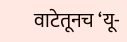वाटेतूनच ‘यू-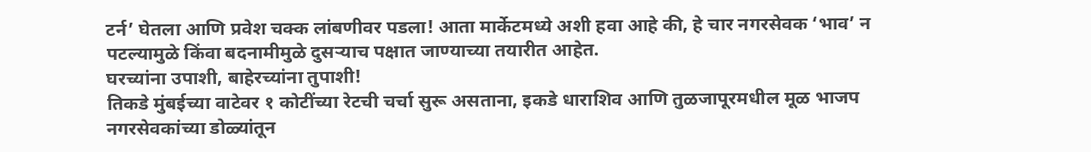टर्न’ घेतला आणि प्रवेश चक्क लांबणीवर पडला! आता मार्केटमध्ये अशी हवा आहे की, हे चार नगरसेवक ‘भाव’ न पटल्यामुळे किंवा बदनामीमुळे दुसऱ्याच पक्षात जाण्याच्या तयारीत आहेत.
घरच्यांना उपाशी, बाहेरच्यांना तुपाशी!
तिकडे मुंबईच्या वाटेवर १ कोटींच्या रेटची चर्चा सुरू असताना, इकडे धाराशिव आणि तुळजापूरमधील मूळ भाजप नगरसेवकांच्या डोळ्यांतून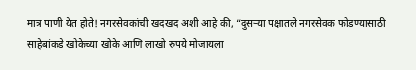मात्र पाणी येत होते! नगरसेवकांची खदखद अशी आहे की, “दुसऱ्या पक्षातले नगरसेवक फोडण्यासाठी साहेबांकडे खोकेच्या खोके आणि लाखो रुपये मोजायला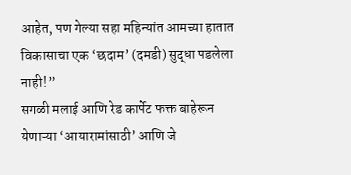आहेत, पण गेल्या सहा महिन्यांत आमच्या हातात विकासाचा एक ‘छदाम’ (दमडी) सुद्धा पडलेला नाही!”
सगळी मलाई आणि रेड कार्पेट फक्त बाहेरून येणाऱ्या ‘आयारामांसाठी’ आणि जे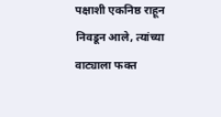पक्षाशी एकनिष्ठ राहून निवडून आले, त्यांच्या वाट्याला फक्त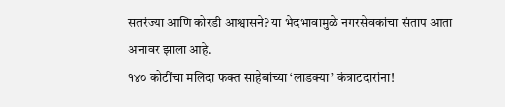सतरंज्या आणि कोरडी आश्वासने? या भेदभावामुळे नगरसेवकांचा संताप आता अनावर झाला आहे.
१४० कोटींचा मलिदा फक्त साहेबांच्या ‘लाडक्या’ कंत्राटदारांना!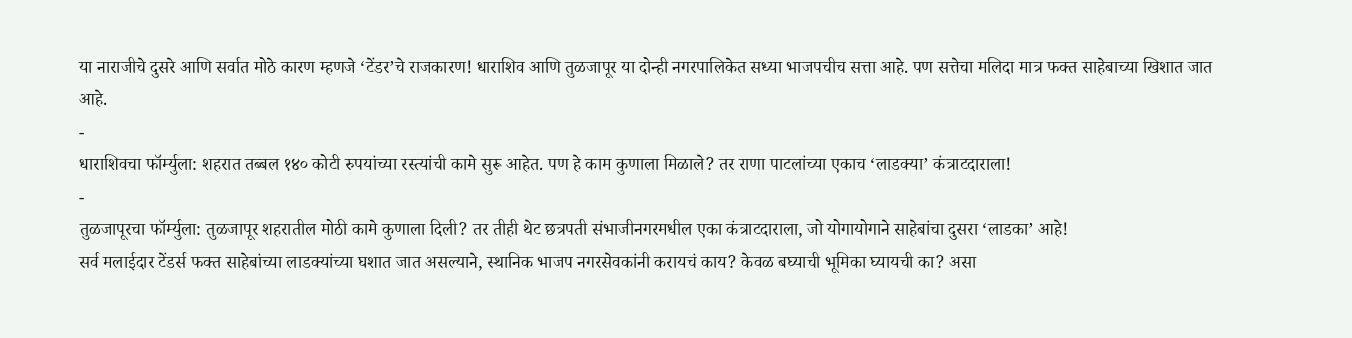या नाराजीचे दुसरे आणि सर्वात मोठे कारण म्हणजे ‘टेंडर’चे राजकारण! धाराशिव आणि तुळजापूर या दोन्ही नगरपालिकेत सध्या भाजपचीच सत्ता आहे. पण सत्तेचा मलिदा मात्र फक्त साहेबाच्या खिशात जात आहे.
-
धाराशिवचा फॉर्म्युला: शहरात तब्बल १४० कोटी रुपयांच्या रस्त्यांची कामे सुरू आहेत. पण हे काम कुणाला मिळाले? तर राणा पाटलांच्या एकाच ‘लाडक्या’ कंत्राटदाराला!
-
तुळजापूरचा फॉर्म्युला: तुळजापूर शहरातील मोठी कामे कुणाला दिली? तर तीही थेट छत्रपती संभाजीनगरमधील एका कंत्राटदाराला, जो योगायोगाने साहेबांचा दुसरा ‘लाडका’ आहे!
सर्व मलाईदार टेंडर्स फक्त साहेबांच्या लाडक्यांच्या घशात जात असल्याने, स्थानिक भाजप नगरसेवकांनी करायचं काय? केवळ बघ्याची भूमिका घ्यायची का? असा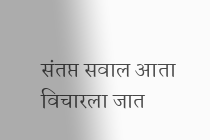संतप्त सवाल आता विचारला जात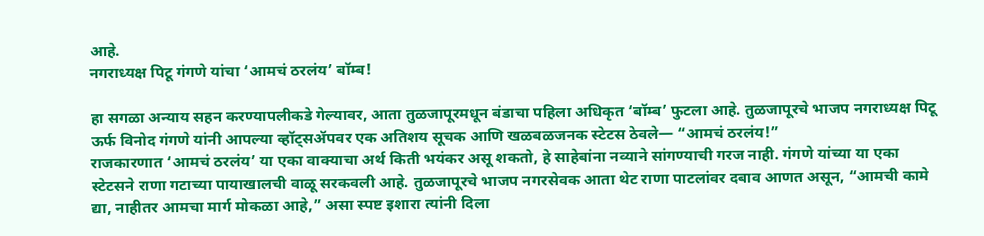आहे.
नगराध्यक्ष पिटू गंगणे यांचा ‘आमचं ठरलंय’ बॉम्ब!

हा सगळा अन्याय सहन करण्यापलीकडे गेल्यावर, आता तुळजापूरमधून बंडाचा पहिला अधिकृत ‘बॉम्ब’ फुटला आहे. तुळजापूरचे भाजप नगराध्यक्ष पिटू ऊर्फ विनोद गंगणे यांनी आपल्या व्हॉट्सॲपवर एक अतिशय सूचक आणि खळबळजनक स्टेटस ठेवले— “आमचं ठरलंय!”
राजकारणात ‘आमचं ठरलंय’ या एका वाक्याचा अर्थ किती भयंकर असू शकतो, हे साहेबांना नव्याने सांगण्याची गरज नाही. गंगणे यांच्या या एका स्टेटसने राणा गटाच्या पायाखालची वाळू सरकवली आहे. तुळजापूरचे भाजप नगरसेवक आता थेट राणा पाटलांवर दबाव आणत असून, “आमची कामे द्या, नाहीतर आमचा मार्ग मोकळा आहे,” असा स्पष्ट इशारा त्यांनी दिला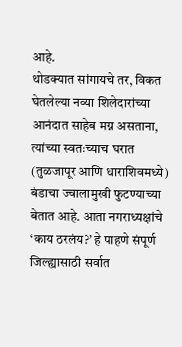आहे.
थोडक्यात सांगायचे तर, विकत घेतलेल्या नव्या शिलेदारांच्या आनंदात साहेब मग्न असताना, त्यांच्या स्वतःच्याच घरात (तुळजापूर आणि धाराशिवमध्ये) बंडाचा ज्वालामुखी फुटण्याच्या बेतात आहे. आता नगराध्यक्षांचे ‘काय ठरलंय?’ हे पाहणे संपूर्ण जिल्ह्यासाठी सर्वात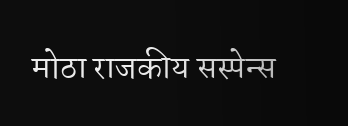मोठा राजकीय सस्पेन्स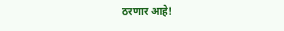ठरणार आहे!